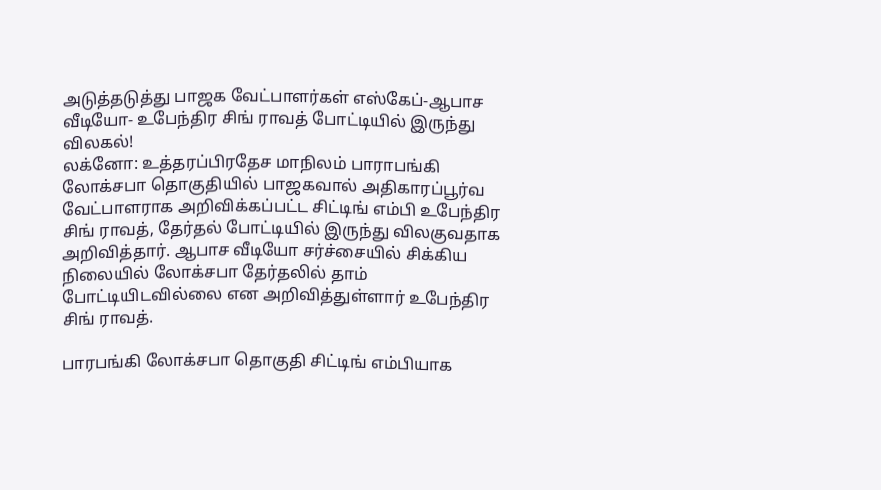அடுத்தடுத்து பாஜக வேட்பாளர்கள் எஸ்கேப்-ஆபாச வீடியோ- உபேந்திர சிங் ராவத் போட்டியில் இருந்து விலகல்!
லக்னோ: உத்தரப்பிரதேச மாநிலம் பாராபங்கி லோக்சபா தொகுதியில் பாஜகவால் அதிகாரப்பூர்வ வேட்பாளராக அறிவிக்கப்பட்ட சிட்டிங் எம்பி உபேந்திர சிங் ராவத், தேர்தல் போட்டியில் இருந்து விலகுவதாக அறிவித்தார். ஆபாச வீடியோ சர்ச்சையில் சிக்கிய நிலையில் லோக்சபா தேர்தலில் தாம் போட்டியிடவில்லை என அறிவித்துள்ளார் உபேந்திர சிங் ராவத்.

பாரபங்கி லோக்சபா தொகுதி சிட்டிங் எம்பியாக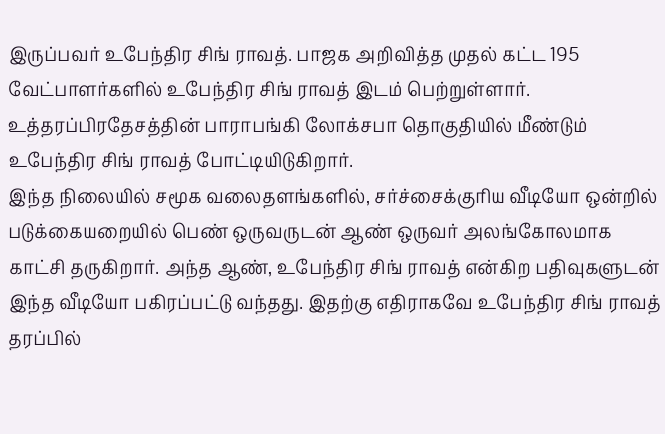இருப்பவர் உபேந்திர சிங் ராவத். பாஜக அறிவித்த முதல் கட்ட 195 வேட்பாளர்களில் உபேந்திர சிங் ராவத் இடம் பெற்றுள்ளார். உத்தரப்பிரதேசத்தின் பாராபங்கி லோக்சபா தொகுதியில் மீண்டும் உபேந்திர சிங் ராவத் போட்டியிடுகிறார்.
இந்த நிலையில் சமூக வலைதளங்களில், சர்ச்சைக்குரிய வீடியோ ஒன்றில் படுக்கையறையில் பெண் ஒருவருடன் ஆண் ஒருவர் அலங்கோலமாக காட்சி தருகிறார். அந்த ஆண், உபேந்திர சிங் ராவத் என்கிற பதிவுகளுடன் இந்த வீடியோ பகிரப்பட்டு வந்தது. இதற்கு எதிராகவே உபேந்திர சிங் ராவத் தரப்பில்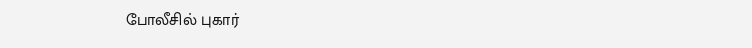போலீசில் புகார்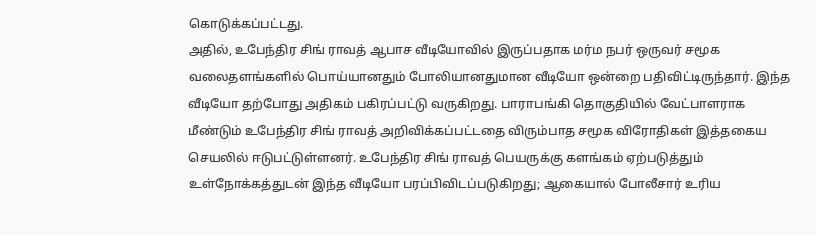கொடுக்கப்பட்டது.
அதில், உபேந்திர சிங் ராவத் ஆபாச வீடியோவில் இருப்பதாக மர்ம நபர் ஒருவர் சமூக வலைதளங்களில் பொய்யானதும் போலியானதுமான வீடியோ ஒன்றை பதிவிட்டிருந்தார். இந்த வீடியோ தற்போது அதிகம் பகிரப்பட்டு வருகிறது. பாராபங்கி தொகுதியில் வேட்பாளராக மீண்டும் உபேந்திர சிங் ராவத் அறிவிக்கப்பட்டதை விரும்பாத சமூக விரோதிகள் இத்தகைய செயலில் ஈடுபட்டுள்ளனர். உபேந்திர சிங் ராவத் பெயருக்கு களங்கம் ஏற்படுத்தும் உள்நோக்கத்துடன் இந்த வீடியோ பரப்பிவிடப்படுகிறது; ஆகையால் போலீசார் உரிய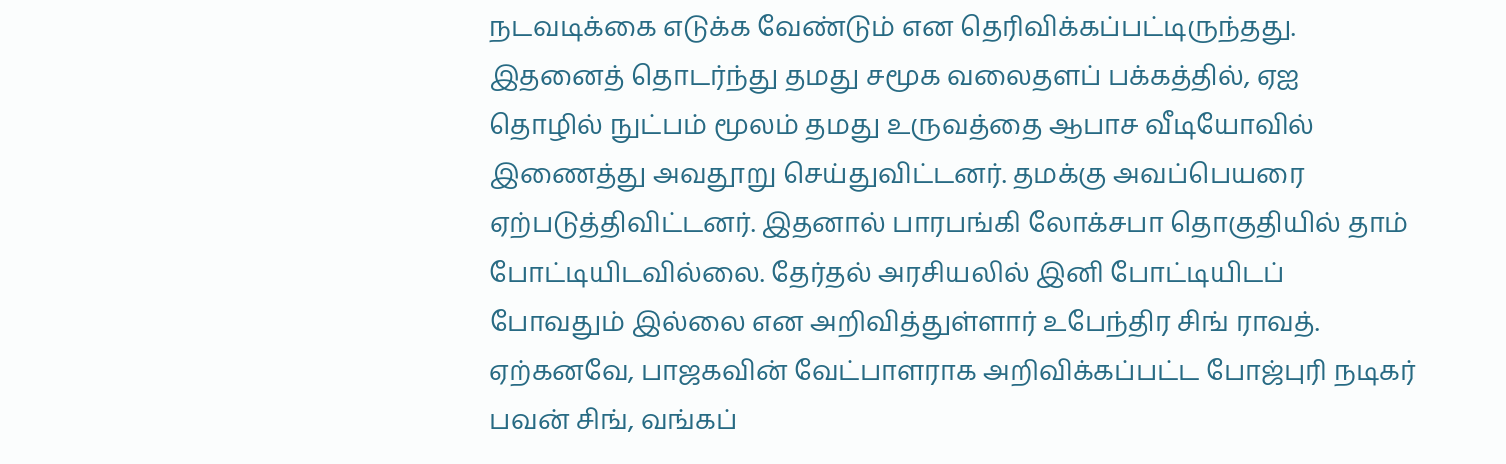நடவடிக்கை எடுக்க வேண்டும் என தெரிவிக்கப்பட்டிருந்தது.
இதனைத் தொடர்ந்து தமது சமூக வலைதளப் பக்கத்தில், ஏஐ தொழில் நுட்பம் மூலம் தமது உருவத்தை ஆபாச வீடியோவில் இணைத்து அவதூறு செய்துவிட்டனர். தமக்கு அவப்பெயரை ஏற்படுத்திவிட்டனர். இதனால் பாரபங்கி லோக்சபா தொகுதியில் தாம் போட்டியிடவில்லை. தேர்தல் அரசியலில் இனி போட்டியிடப் போவதும் இல்லை என அறிவித்துள்ளார் உபேந்திர சிங் ராவத்.
ஏற்கனவே, பாஜகவின் வேட்பாளராக அறிவிக்கப்பட்ட போஜ்புரி நடிகர் பவன் சிங், வங்கப்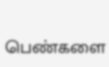பெண்களை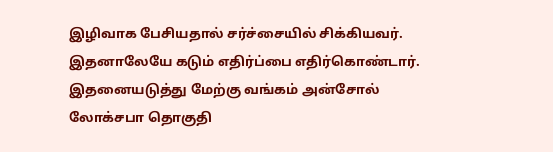இழிவாக பேசியதால் சர்ச்சையில் சிக்கியவர். இதனாலேயே கடும் எதிர்ப்பை எதிர்கொண்டார். இதனையடுத்து மேற்கு வங்கம் அன்சோல் லோக்சபா தொகுதி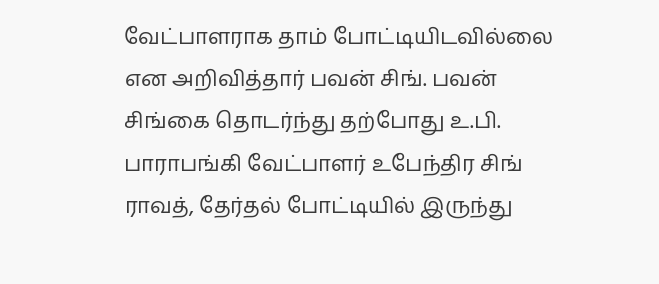வேட்பாளராக தாம் போட்டியிடவில்லை என அறிவித்தார் பவன் சிங். பவன் சிங்கை தொடர்ந்து தற்போது உ.பி. பாராபங்கி வேட்பாளர் உபேந்திர சிங் ராவத், தேர்தல் போட்டியில் இருந்து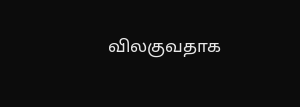விலகுவதாக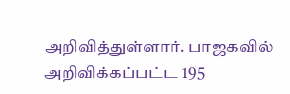அறிவித்துள்ளார். பாஜகவில் அறிவிக்கப்பட்ட 195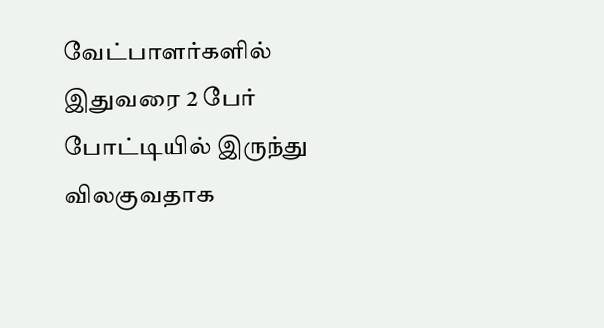வேட்பாளர்களில் இதுவரை 2 பேர் போட்டியில் இருந்து விலகுவதாக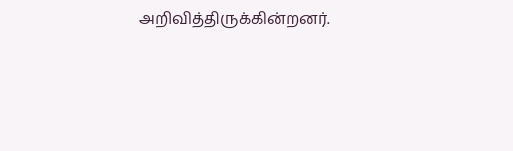அறிவித்திருக்கின்றனர்.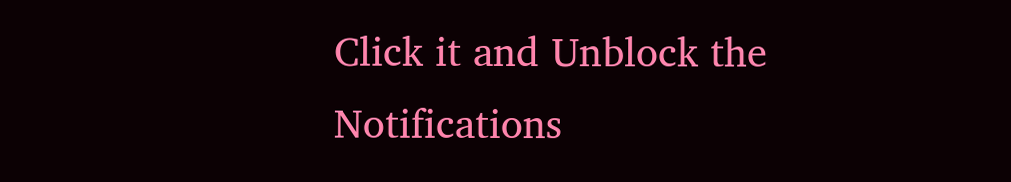Click it and Unblock the Notifications